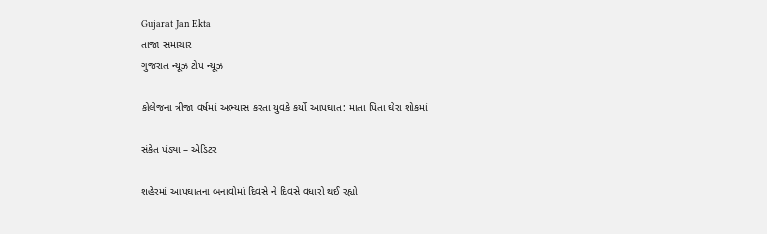Gujarat Jan Ekta
તાજા સમાચાર
ગુજરાત ન્યૂઝ ટોપ ન્યૂઝ

કોલેજના ત્રીજા વર્ષમાં અભ્યાસ કરતા યુવકે કર્યો આપઘાત: માતા પિતા ઘેરા શોકમાં

સંકેત પંડ્યા – એડિટર

શહેરમાં આપઘાતના બનાવોમાં દિવસે ને દિવસે વધારો થઈ રહ્યો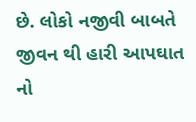છે. લોકો નજીવી બાબતે જીવન થી હારી આપઘાત નો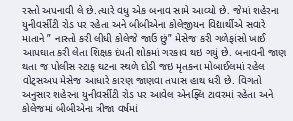રસ્તો અપનાવી લે છે.ત્યારે વધુ એક બનાવ સામે આવ્યો છે. જેમાં શહેરના યુનીવર્સીટી રોડ પર રહેતા અને બીબીએના કોલેજીયન વિદ્યાર્થીએ સવારે માતાને ” નાસ્તો કરી લીધી કોલેજે જાઉં છું” મેસેજ કરી ગળેફાંસો ખાઈ આપઘાત કરી લેતા શિક્ષક દંપતી શોકમાં ગરકાવ થઇ ગયું છે. બનાવની જાણ થતા જ પોલીસ સ્ટાફ ઘટના સ્થળે દોડી જઇ મૃતકના મોબાઈલમાં રહેલ વોટ્સઅપ મેસેજ આધારે કારણ જાણવા તપાસ હાથ ધરી છે. વિગતો અનુસાર શહેરના યુનીવર્સીટી રોડ પર આવેલ એનફ્લિ ટાવરમાં રહેતા અને કોલેજમાં બીબીએના ત્રીજા વર્ષમાં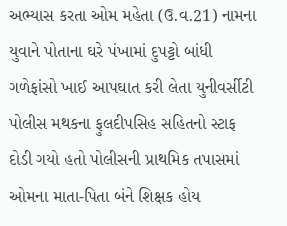અભ્યાસ કરતા ઓમ મહેતા (ઉ.વ.21) નામના યુવાને પોતાના ઘરે પંખામાં દુપટ્ટો બાંધી ગળેફાંસો ખાઈ આપઘાત કરી લેતા યુનીવર્સીટી પોલીસ મથકના ફુલદીપસિહ સહિતનો સ્ટાફ દોડી ગયો હતો પોલીસની પ્રાથમિક તપાસમાં ઓમના માતા-પિતા બંને શિક્ષક હોય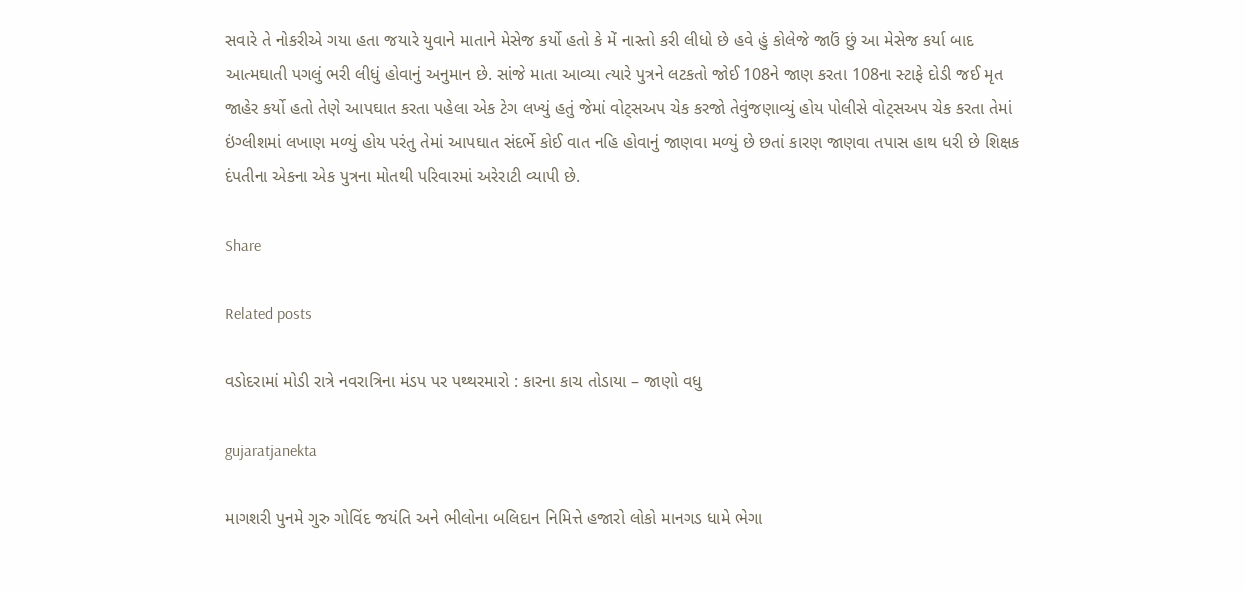સવારે તે નોકરીએ ગયા હતા જયારે યુવાને માતાને મેસેજ કર્યો હતો કે મેં નાસ્તો કરી લીધો છે હવે હું કોલેજે જાઉં છું આ મેસેજ કર્યા બાદ આત્મઘાતી પગલું ભરી લીધું હોવાનું અનુમાન છે. સાંજે માતા આવ્યા ત્યારે પુત્રને લટકતો જોઈ 108ને જાણ કરતા 108ના સ્ટાફે દોડી જઈ મૃત જાહેર કર્યો હતો તેણે આપઘાત કરતા પહેલા એક ટેગ લખ્યું હતું જેમાં વોટ્સઅપ ચેક કરજો તેવુંજણાવ્યું હોય પોલીસે વોટ્સઅપ ચેક કરતા તેમાં ઇંગ્લીશમાં લખાણ મળ્યું હોય પરંતુ તેમાં આપઘાત સંદર્ભે કોઈ વાત નહિ હોવાનું જાણવા મળ્યું છે છતાં કારણ જાણવા તપાસ હાથ ધરી છે શિક્ષક દંપતીના એકના એક પુત્રના મોતથી પરિવારમાં અરેરાટી વ્યાપી છે.

Share

Related posts

વડોદરામાં મોડી રાત્રે નવરાત્રિના મંડપ પર પથ્થરમારો : કારના કાચ તોડાયા – જાણો વધુ

gujaratjanekta

માગશરી પુનમે ગુરુ ગોવિંદ જયંતિ અને ભીલોના બલિદાન નિમિત્તે હજારો લોકો માનગડ ધામે ભેગા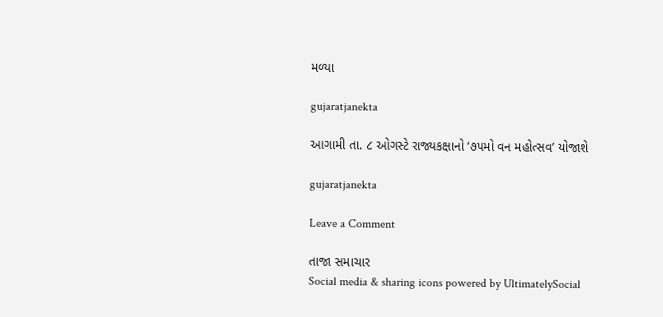મળ્યા

gujaratjanekta

આગામી તા. ૮ ઓગસ્ટે રાજ્યકક્ષાનો ‘૭૫મો વન મહોત્સવ’ યોજાશે

gujaratjanekta

Leave a Comment

તાજા સમાચાર
Social media & sharing icons powered by UltimatelySocial